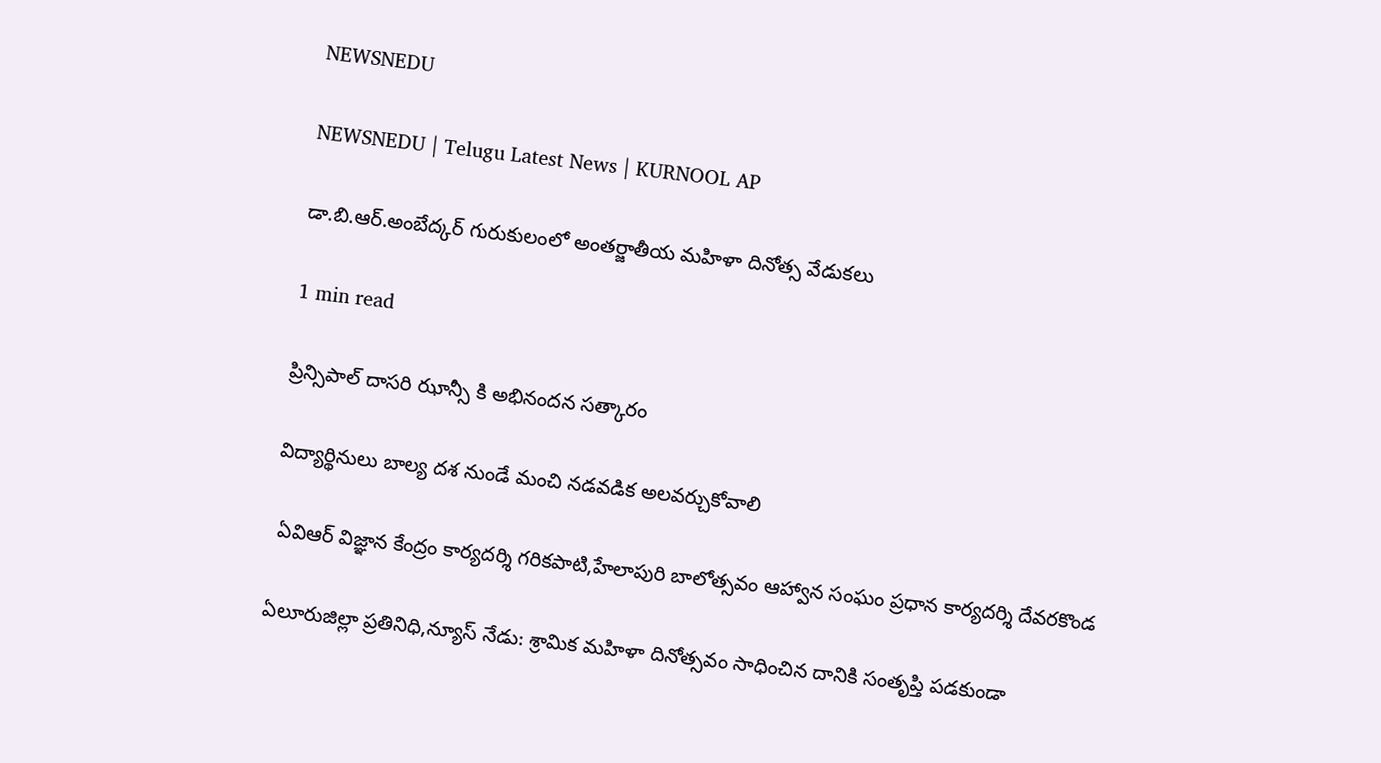NEWSNEDU

NEWSNEDU | Telugu Latest News | KURNOOL AP

డా.బి.ఆర్.అంబేద్కర్ గురుకులంలో అంతర్జాతీయ మహిళా దినోత్స వేడుకలు

1 min read

ప్రిన్సిపాల్ దాసరి ఝాన్సీ కి అభినందన సత్కారం

విద్యార్థినులు బాల్య దశ నుండే మంచి నడవడిక అలవర్చుకోవాలి

 ఏవిఆర్ విజ్ఞాన కేంద్రం కార్యదర్శి గరికపాటి,హేలాపురి బాలోత్సవం ఆహ్వాన సంఘం ప్రధాన కార్యదర్శి దేవరకొండ

ఏలూరుజిల్లా ప్రతినిధి,న్యూస్ నేడు: శ్రామిక మహిళా దినోత్సవం సాధించిన దానికి సంతృప్తి పడకుండా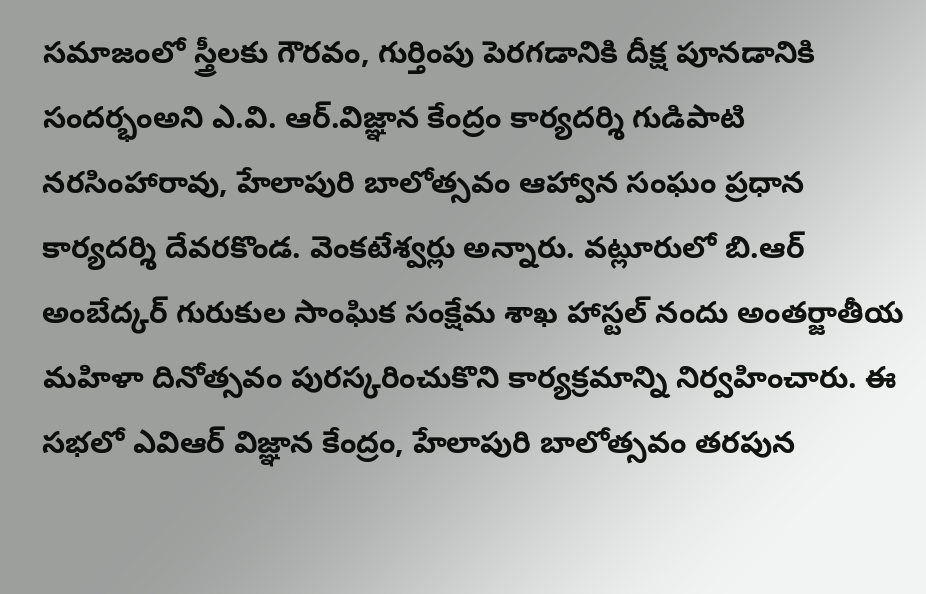సమాజంలో స్త్రీలకు గౌరవం, గుర్తింపు పెరగడానికి దీక్ష పూనడానికి సందర్భంఅని ఎ.వి. ఆర్.విజ్ఞాన కేంద్రం కార్యదర్శి గుడిపాటి నరసింహారావు, హేలాపురి బాలోత్సవం ఆహ్వాన సంఘం ప్రధాన కార్యదర్శి దేవరకొండ. వెంకటేశ్వర్లు అన్నారు. వట్లూరులో బి.ఆర్ అంబేద్కర్ గురుకుల సాంఘిక సంక్షేమ శాఖ హాస్టల్ నందు అంతర్జాతీయ మహిళా దినోత్సవం పురస్కరించుకొని కార్యక్రమాన్ని నిర్వహించారు. ఈ  సభలో ఎవిఆర్ విజ్ఞాన కేంద్రం, హేలాపురి బాలోత్సవం తరపున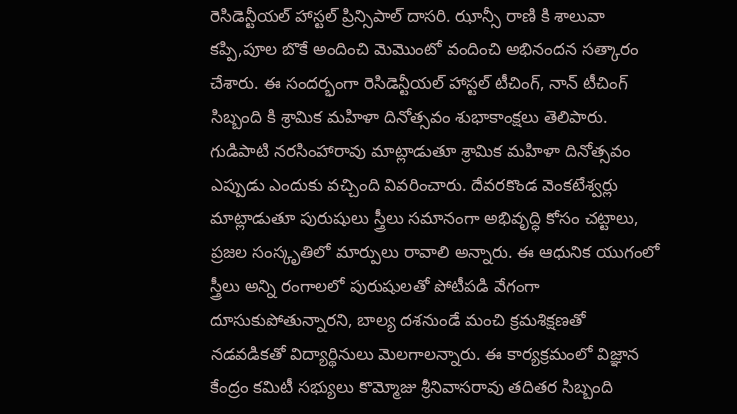రెసిడెన్టీయల్ హాస్టల్ ప్రిన్సిపాల్ దాసరి. ఝాన్సీ రాణి కి శాలువా కప్పి,పూల బొకే అందించి మెమొంటో వందించి అభినందన సత్కారం చేశారు. ఈ సందర్భంగా రెసిడెన్టీయల్ హాస్టల్ టీచింగ్, నాన్ టీచింగ్ సిబ్బంది కి శ్రామిక మహిళా దినోత్సవం శుభాకాంక్షలు తెలిపారు. గుడిపాటి నరసింహారావు మాట్లాడుతూ శ్రామిక మహిళా దినోత్సవం ఎప్పుడు ఎందుకు వచ్చింది వివరించారు. దేవరకొండ వెంకటేశ్వర్లు మాట్లాడుతూ పురుషులు స్త్రీలు సమానంగా అభివృద్ధి కోసం చట్టాలు, ప్రజల సంస్కృతిలో మార్పులు రావాలి అన్నారు. ఈ ఆధునిక యుగంలో  స్త్రీలు అన్ని రంగాలలో పురుషులతో పోటీపడి వేగంగా దూసుకుపోతున్నారని, బాల్య దశనుండే మంచి క్రమశిక్షణతో  నడవడికతో విద్యార్థినులు మెలగాలన్నారు. ఈ కార్యక్రమంలో విజ్ఞాన కేంద్రం కమిటీ సభ్యులు కొమ్మోజు శ్రీనివాసరావు తదితర సిబ్బంది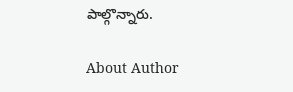పాల్గొన్నారు.

About Author